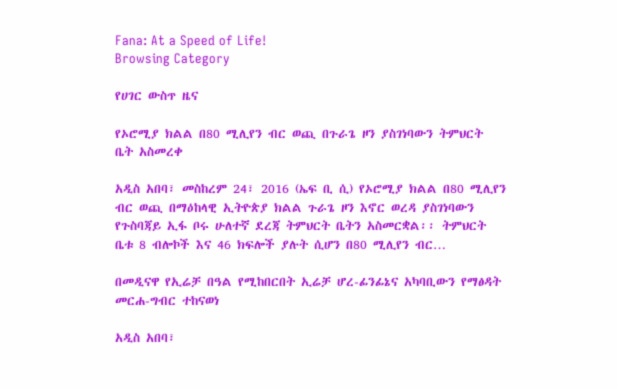Fana: At a Speed of Life!
Browsing Category

የሀገር ውስጥ ዜና

የኦሮሚያ ክልል በ80 ሚሊየን ብር ወጪ በጉራጌ ዞን ያስገነባውን ትምህርት ቤት አስመረቀ

አዲስ አበባ፣ መስከረም 24፣ 2016 (ኤፍ ቢ ሲ) የኦሮሚያ ክልል በ80 ሚሊየን ብር ወጪ በማዕከላዊ ኢትዮጵያ ክልል ጉራጌ ዞን እኖር ወረዳ ያስገነባውን የጉስባጃይ ኢፋ ቦሩ ሁለተኛ ደረጃ ትምህርት ቤትን አስመርቋል፡፡ ትምህርት ቤቱ 8 ብሎኮች እና 46 ክፍሎች ያሉት ሲሆን በ80 ሚሊየን ብር…

በመዲናዋ የኢሬቻ በዓል የሚከበርበት ኢሬቻ ሆረ-ፊንፊኔና አካባቢውን የማፅዳት መርሐ-ግብር ተከናወነ

አዲስ አበባ፣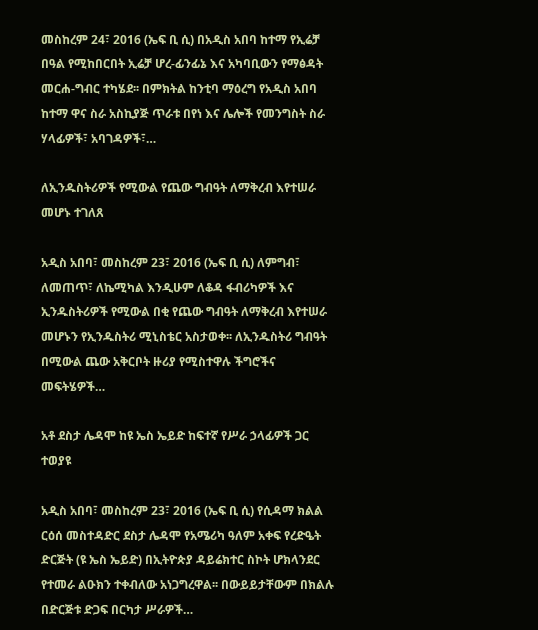መስከረም 24፣ 2016 (ኤፍ ቢ ሲ) በአዲስ አበባ ከተማ የኢሬቻ በዓል የሚከበርበት ኢሬቻ ሆረ-ፊንፊኔ እና አካባቢውን የማፅዳት መርሐ-ግብር ተካሄደ፡፡ በምክትል ከንቲባ ማዕረግ የአዲስ አበባ ከተማ ዋና ስራ አስኪያጅ ጥራቱ በየነ እና ሌሎች የመንግስት ስራ ሃላፊዎች፣ አባገዳዎች፣…

ለኢንዱስትሪዎች የሚውል የጨው ግብዓት ለማቅረብ እየተሠራ መሆኑ ተገለጸ

አዲስ አበባ፣ መስከረም 23፣ 2016 (ኤፍ ቢ ሲ) ለምግብ፣ ለመጠጥ፣ ለኬሚካል እንዲሁም ለቆዳ ፋብሪካዎች እና ኢንዱስትሪዎች የሚውል በቂ የጨው ግብዓት ለማቅረብ እየተሠራ መሆኑን የኢንዱስትሪ ሚኒስቴር አስታወቀ፡፡ ለኢንዱስትሪ ግብዓት በሚውል ጨው አቅርቦት ዙሪያ የሚስተዋሉ ችግሮችና መፍትሄዎች…

አቶ ደስታ ሌዳሞ ከዩ ኤስ ኤይድ ከፍተኛ የሥራ ኃላፊዎች ጋር ተወያዩ

አዲስ አበባ፣ መስከረም 23፣ 2016 (ኤፍ ቢ ሲ) የሲዳማ ክልል ርዕሰ መስተዳድር ደስታ ሌዳሞ የአሜሪካ ዓለም አቀፍ የረድዔት ድርጅት (ዩ ኤስ ኤይድ) በኢትዮጵያ ዳይሬክተር ስኮት ሆክላንደር የተመራ ልዑክን ተቀብለው አነጋግረዋል፡፡ በውይይታቸውም በክልሉ በድርጅቱ ድጋፍ በርካታ ሥራዎች…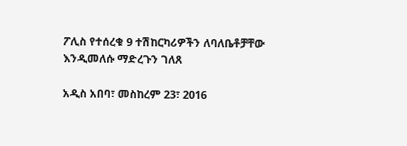ፖሊስ የተሰረቁ 9 ተሽከርካሪዎችን ለባለቤቶቻቸው እንዲመለሱ ማድረጉን ገለጸ

አዲስ አበባ፣ መስከረም 23፣ 2016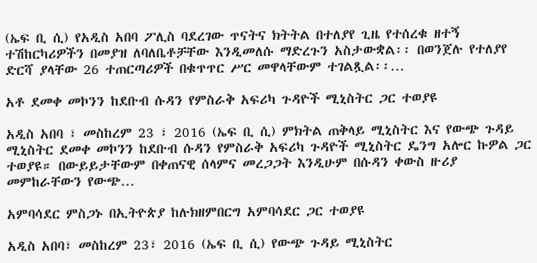(ኤፍ ቢ ሲ) የአዲስ አበባ ፖሊስ ባደረገው ጥናትና ክትትል በተለያየ ጊዜ የተሰረቁ ዘተኝ ተሽከርካሪዎችን በመያዝ ለባለቤቶቻቸው እንዲመለሱ ማድረጉን አስታውቋል፡፡ በወንጀሉ የተለያየ ድርሻ ያላቸው 26 ተጠርጣሪዎች በቁጥጥር ሥር መዋላቸውም ተገልጿል፡፡…

አቶ ደመቀ መኮንን ከደቡብ ሱዳን የምስራቅ አፍሪካ ጉዳዮች ሚኒስትር ጋር ተወያዩ

አዲስ አበባ ፣ መስከረም 23 ፣ 2016 (ኤፍ ቢ ሲ) ምክትል ጠቅላይ ሚኒስትር እና የውጭ ጉዳይ ሚኒስትር ደመቀ መኮንን ከደቡብ ሱዳን የምስራቅ አፍሪካ ጉዳዮች ሚኒስትር ዴንግ አሎር ኩዎል ጋር ተወያዩ። በውይይታቸውም በቀጠናዊ ሰላምና መረጋጋት እንዲሁም በሱዳን ቀውስ ዙሪያ መምከራቸውን የውጭ…

አምባሳደር ምስጋኑ በኢትዮጵያ ከሉክዘምበርግ አምባሳደር ጋር ተወያዩ

አዲስ አበባ፣ መስከረም 23፣ 2016 (ኤፍ ቢ ሲ) የውጭ ጉዳይ ሚኒስትር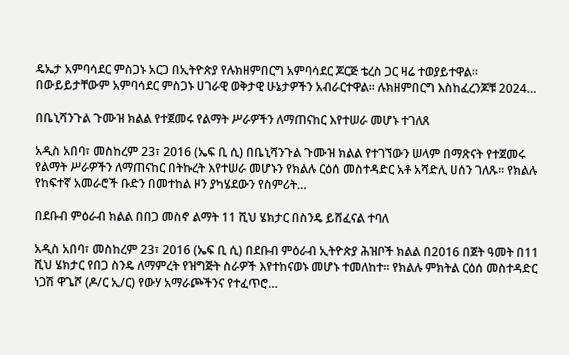ዴኤታ አምባሳደር ምስጋኑ አርጋ በኢትዮጵያ የሉክዘምበርግ አምባሳደር ጆርጅ ቴረስ ጋር ዛሬ ተወያይተዋል፡፡ በውይይታቸውም አምባሳደር ምስጋኑ ሀገራዊ ወቅታዊ ሁኔታዎችን አብራርተዋል፡፡ ሉክዘምበርግ እስከፈረንጆቹ 2024…

በቤኒሻንጉል ጉሙዝ ክልል የተጀመሩ የልማት ሥራዎችን ለማጠናከር እየተሠራ መሆኑ ተገለጸ

አዲስ አበባ፣ መስከረም 23፣ 2016 (ኤፍ ቢ ሲ) በቤኒሻንጉል ጉሙዝ ክልል የተገኘውን ሠላም በማጽናት የተጀመሩ የልማት ሥራዎችን ለማጠናከር በትኩረት እየተሠራ መሆኑን የክልሉ ርዕሰ መስተዳድር አቶ አሻድሊ ሀሰን ገለጹ። የክልሉ የከፍተኛ አመራሮች ቡድን በመተከል ዞን ያካሄደውን የስምሪት…

በደቡብ ምዕራብ ክልል በበጋ መስኖ ልማት 11 ሺህ ሄክታር በስንዴ ይሸፈናል ተባለ

አዲስ አበባ፣ መስከረም 23፣ 2016 (ኤፍ ቢ ሲ) በደቡብ ምዕራብ ኢትዮጵያ ሕዝቦች ክልል በ2016 በጀት ዓመት በ11 ሺህ ሄክታር የበጋ ስንዴ ለማምረት የዝግጅት ስራዎች እየተከናወኑ መሆኑ ተመለከተ፡፡ የክልሉ ምክትል ርዕሰ መስተዳድር ነጋሽ ዋጌሾ (ዶ/ር ኢ/ር) የውሃ አማራጮችንና የተፈጥሮ…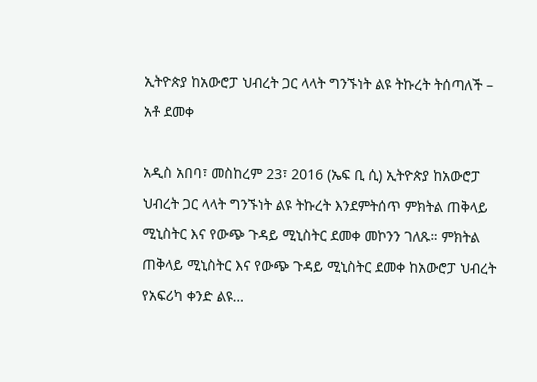ኢትዮጵያ ከአውሮፓ ህብረት ጋር ላላት ግንኙነት ልዩ ትኩረት ትሰጣለች – አቶ ደመቀ

አዲስ አበባ፣ መስከረም 23፣ 2016 (ኤፍ ቢ ሲ) ኢትዮጵያ ከአውሮፓ ህብረት ጋር ላላት ግንኙነት ልዩ ትኩረት እንደምትሰጥ ምክትል ጠቅላይ ሚኒስትር እና የውጭ ጉዳይ ሚኒስትር ደመቀ መኮንን ገለጹ። ምክትል ጠቅላይ ሚኒስትር እና የውጭ ጉዳይ ሚኒስትር ደመቀ ከአውሮፓ ህብረት የአፍሪካ ቀንድ ልዩ…